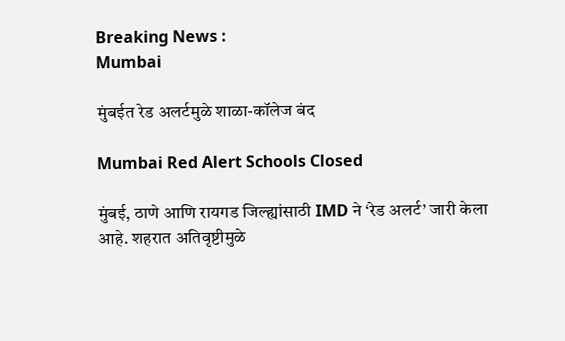Breaking News :
Mumbai

मुंबईत रेड अलर्टमुळे शाळा-कॉलेज बंद

Mumbai Red Alert Schools Closed

मुंबई, ठाणे आणि रायगड जिल्ह्यांसाठी IMD ने ‘रेड अलर्ट’ जारी केला आहे. शहरात अतिवृष्टीमुळे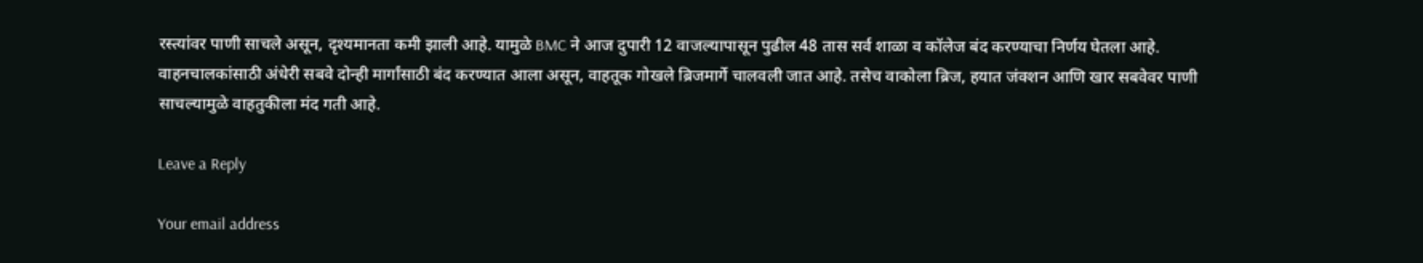रस्त्यांवर पाणी साचले असून, दृश्यमानता कमी झाली आहे. यामुळे BMC ने आज दुपारी 12 वाजल्यापासून पुढील 48 तास सर्व शाळा व कॉलेज बंद करण्याचा निर्णय घेतला आहे. वाहनचालकांसाठी अंधेरी सबवे दोन्ही मार्गांसाठी बंद करण्यात आला असून, वाहतूक गोखले ब्रिजमार्गे चालवली जात आहे. तसेच वाकोला ब्रिज, हयात जंक्शन आणि खार सबवेवर पाणी साचल्यामुळे वाहतुकीला मंद गती आहे.

Leave a Reply

Your email address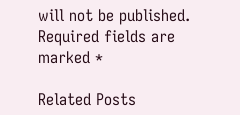will not be published. Required fields are marked *

Related Posts